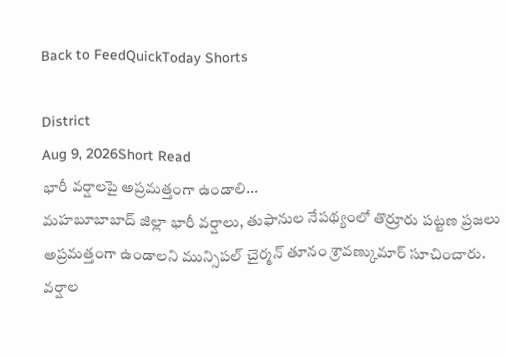Back to FeedQuickToday Shorts

District
Aug 9, 2026Short Read
భారీ వర్షాలపై అప్రమత్తంగా ఉండాలి...
మహబూబాబాద్ జిల్లా భారీ వర్షాలు, తుఫానుల నేపథ్యంలో తొర్రూరు పట్టణ ప్రజలు అప్రమత్తంగా ఉండాలని మున్సిపల్ చైర్మన్ తూనం శ్రావణ్కుమార్ సూచించారు.
వర్షాల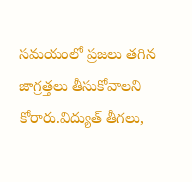సమయంలో ప్రజలు తగిన జాగ్రత్తలు తీసుకోవాలని కోరారు.విద్యుత్ తీగలు,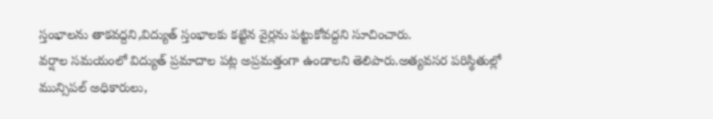స్తంభాలను తాకవద్దని,విద్యుత్ స్తంభాలకు కట్టిన వైర్లను పట్టుకోవద్దని సూచించారు.
వర్షాల సమయంలో విద్యుత్ ప్రమాదాల పట్ల అప్రమత్తంగా ఉండాలని తెలిపారు.అత్యవసర పరిస్థితుల్లో మున్సిపల్ అధికారులు,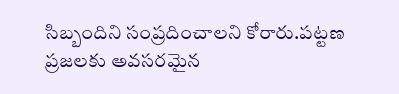సిబ్బందిని సంప్రదించాలని కోరారు.పట్టణ ప్రజలకు అవసరమైన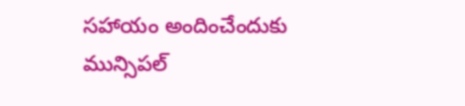సహాయం అందించేందుకు మున్సిపల్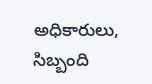అధికారులు, సిబ్బంది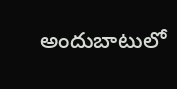అందుబాటులో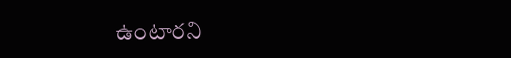ఉంటారని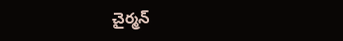చైర్మన్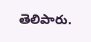తెలిపారు.